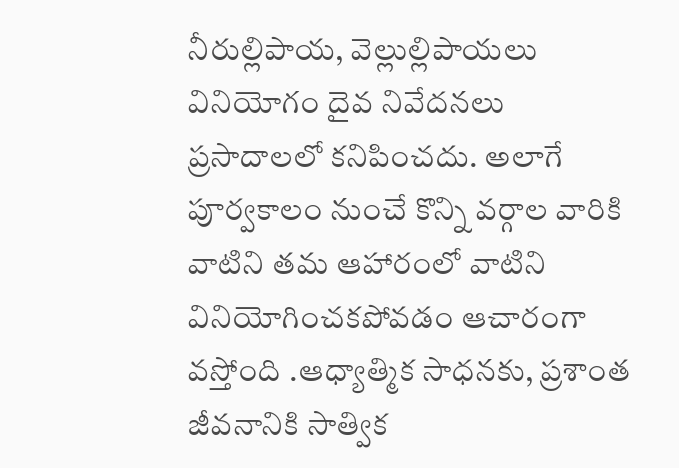నీరుల్లిపాయ, వెల్లుల్లిపాయలు వినియోగం దైవ నివేదనలు ప్రసాదాలలో కనిపించదు. అలాగే పూర్వకాలం నుంచే కొన్ని వర్గాల వారికి వాటిని తమ ఆహారంలో వాటిని వినియోగించకపోవడం ఆచారంగా వస్తోంది .ఆధ్యాత్మిక సాధనకు, ప్రశాంత జీవనానికి సాత్విక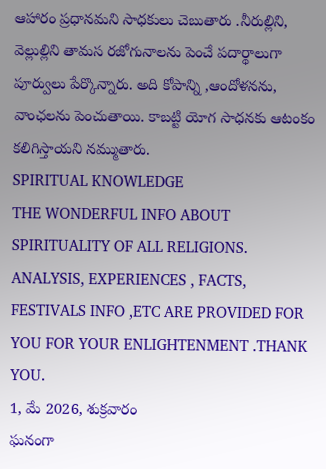ఆహారం ప్రధానమని సాధకులు చెబుతారు .నీరుల్లిని, వెల్లుల్లిని తామస రజోగునాలను పెంచే పదార్థాలుగా పూర్వులు పేర్కొన్నారు. అది కోపాన్ని ,ఆందోళనను, వాంఛలను పెంచుతాయి. కాబట్టి యోగ సాధనకు ఆటంకం కలిగిస్తాయని నమ్ముతారు.
SPIRITUAL KNOWLEDGE
THE WONDERFUL INFO ABOUT SPIRITUALITY OF ALL RELIGIONS. ANALYSIS, EXPERIENCES , FACTS, FESTIVALS INFO ,ETC ARE PROVIDED FOR YOU FOR YOUR ENLIGHTENMENT .THANK YOU.
1, మే 2026, శుక్రవారం
ఘనంగా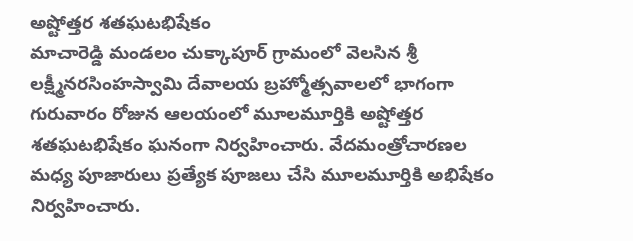అష్టోత్తర శతఘటభిషేకం
మాచారెడ్డి మండలం చుక్కాపూర్ గ్రామంలో వెలసిన శ్రీ లక్ష్మీనరసింహస్వామి దేవాలయ బ్రహ్మోత్సవాలలో భాగంగా గురువారం రోజున ఆలయంలో మూలమూర్తికి అష్టోత్తర శతఘటభిషేకం ఘనంగా నిర్వహించారు. వేదమంత్రోచారణల మధ్య పూజారులు ప్రత్యేక పూజలు చేసి మూలమూర్తికి అభిషేకం నిర్వహించారు.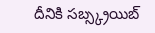దీనికి సబ్స్క్రయిబ్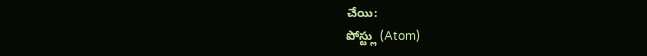చేయి:
పోస్ట్లు (Atom)